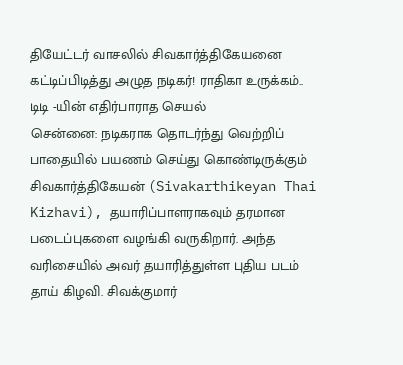தியேட்டர் வாசலில் சிவகார்த்திகேயனை கட்டிப்பிடித்து அழுத நடிகர்! ராதிகா உருக்கம்.. டிடி -யின் எதிர்பாராத செயல்
சென்னை: நடிகராக தொடர்ந்து வெற்றிப் பாதையில் பயணம் செய்து கொண்டிருக்கும் சிவகார்த்திகேயன் (Sivakarthikeyan Thai Kizhavi), தயாரிப்பாளராகவும் தரமான படைப்புகளை வழங்கி வருகிறார். அந்த வரிசையில் அவர் தயாரித்துள்ள புதிய படம் தாய் கிழவி. சிவக்குமார்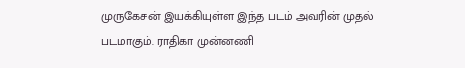முருகேசன் இயக்கியுள்ள இந்த படம் அவரின் முதல் படமாகும். ராதிகா முன்னணி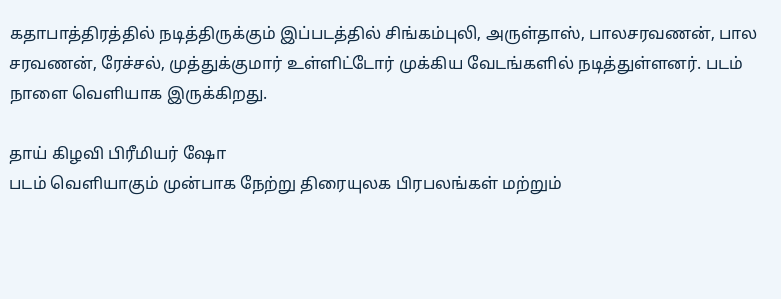கதாபாத்திரத்தில் நடித்திருக்கும் இப்படத்தில் சிங்கம்புலி, அருள்தாஸ், பாலசரவணன், பால சரவணன், ரேச்சல், முத்துக்குமார் உள்ளிட்டோர் முக்கிய வேடங்களில் நடித்துள்ளனர். படம் நாளை வெளியாக இருக்கிறது.

தாய் கிழவி பிரீமியர் ஷோ
படம் வெளியாகும் முன்பாக நேற்று திரையுலக பிரபலங்கள் மற்றும்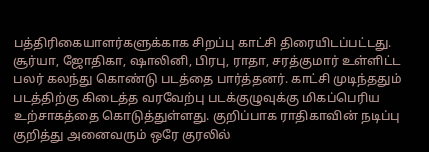பத்திரிகையாளர்களுக்காக சிறப்பு காட்சி திரையிடப்பட்டது. சூர்யா, ஜோதிகா, ஷாலினி, பிரபு, ராதா, சரத்குமார் உள்ளிட்ட பலர் கலந்து கொண்டு படத்தை பார்த்தனர். காட்சி முடிந்ததும் படத்திற்கு கிடைத்த வரவேற்பு படக்குழுவுக்கு மிகப்பெரிய உற்சாகத்தை கொடுத்துள்ளது. குறிப்பாக ராதிகாவின் நடிப்பு குறித்து அனைவரும் ஒரே குரலில்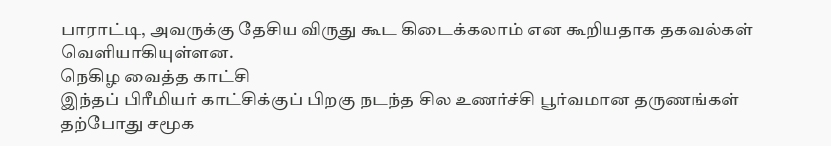பாராட்டி, அவருக்கு தேசிய விருது கூட கிடைக்கலாம் என கூறியதாக தகவல்கள் வெளியாகியுள்ளன.
நெகிழ வைத்த காட்சி
இந்தப் பிரீமியர் காட்சிக்குப் பிறகு நடந்த சில உணர்ச்சி பூர்வமான தருணங்கள் தற்போது சமூக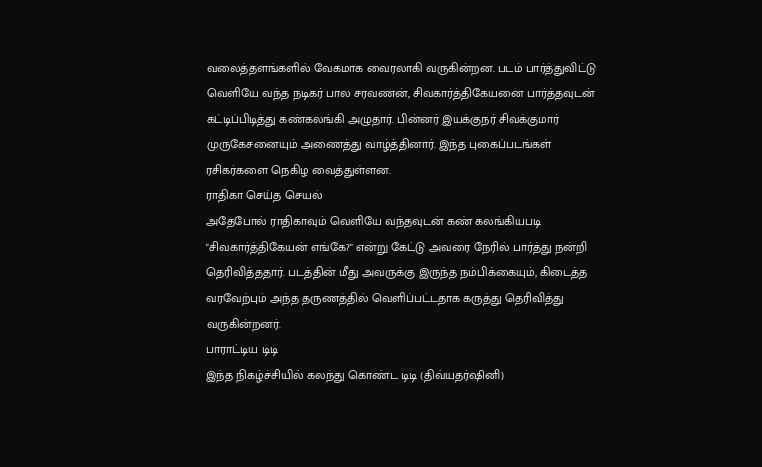வலைத்தளங்களில் வேகமாக வைரலாகி வருகின்றன. படம் பார்த்துவிட்டு வெளியே வந்த நடிகர் பால சரவணன், சிவகார்த்திகேயனை பார்த்தவுடன் கட்டிப்பிடித்து கண்கலங்கி அழுதார். பின்னர் இயக்குநர் சிவக்குமார் முருகேசனையும் அணைத்து வாழ்த்தினார். இந்த புகைப்படங்கள் ரசிகர்களை நெகிழ வைத்துள்ளன.
ராதிகா செய்த செயல்
அதேபோல் ராதிகாவும் வெளியே வந்தவுடன் கண் கலங்கியபடி "சிவகார்த்திகேயன் எங்கே?" என்று கேட்டு அவரை நேரில் பார்த்து நன்றி தெரிவித்ததார். படத்தின் மீது அவருக்கு இருந்த நம்பிக்கையும், கிடைத்த வரவேற்பும் அந்த தருணத்தில் வெளிப்பட்டதாக கருத்து தெரிவித்து வருகின்றனர்.
பாராட்டிய டிடி
இந்த நிகழ்ச்சியில் கலந்து கொண்ட டிடி (திவ்யதர்ஷினி)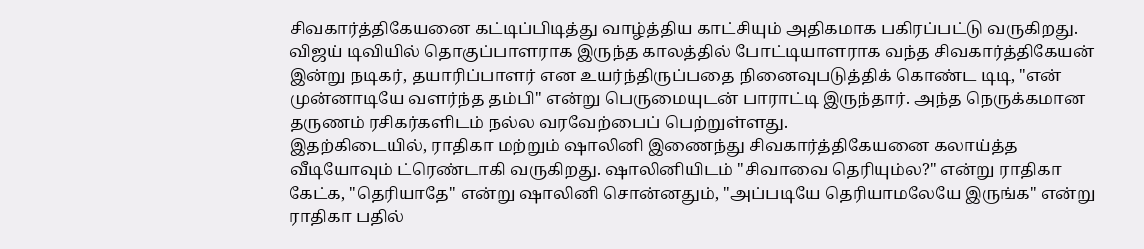சிவகார்த்திகேயனை கட்டிப்பிடித்து வாழ்த்திய காட்சியும் அதிகமாக பகிரப்பட்டு வருகிறது. விஜய் டிவியில் தொகுப்பாளராக இருந்த காலத்தில் போட்டியாளராக வந்த சிவகார்த்திகேயன் இன்று நடிகர், தயாரிப்பாளர் என உயர்ந்திருப்பதை நினைவுபடுத்திக் கொண்ட டிடி, "என் முன்னாடியே வளர்ந்த தம்பி" என்று பெருமையுடன் பாராட்டி இருந்தார். அந்த நெருக்கமான தருணம் ரசிகர்களிடம் நல்ல வரவேற்பைப் பெற்றுள்ளது.
இதற்கிடையில், ராதிகா மற்றும் ஷாலினி இணைந்து சிவகார்த்திகேயனை கலாய்த்த வீடியோவும் ட்ரெண்டாகி வருகிறது. ஷாலினியிடம் "சிவாவை தெரியும்ல?" என்று ராதிகா கேட்க, "தெரியாதே" என்று ஷாலினி சொன்னதும், "அப்படியே தெரியாமலேயே இருங்க" என்று ராதிகா பதில்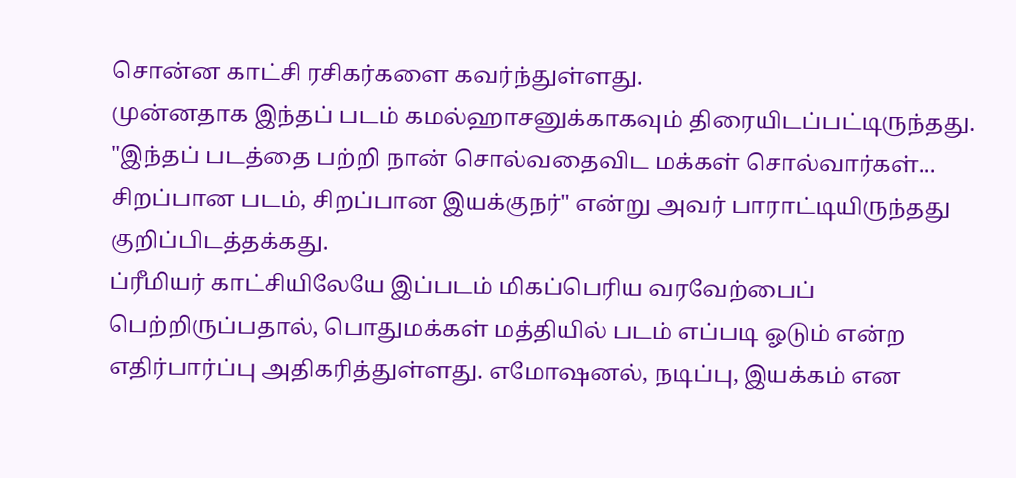சொன்ன காட்சி ரசிகர்களை கவர்ந்துள்ளது.
முன்னதாக இந்தப் படம் கமல்ஹாசனுக்காகவும் திரையிடப்பட்டிருந்தது. "இந்தப் படத்தை பற்றி நான் சொல்வதைவிட மக்கள் சொல்வார்கள்... சிறப்பான படம், சிறப்பான இயக்குநர்" என்று அவர் பாராட்டியிருந்தது குறிப்பிடத்தக்கது.
ப்ரீமியர் காட்சியிலேயே இப்படம் மிகப்பெரிய வரவேற்பைப் பெற்றிருப்பதால், பொதுமக்கள் மத்தியில் படம் எப்படி ஓடும் என்ற எதிர்பார்ப்பு அதிகரித்துள்ளது. எமோஷனல், நடிப்பு, இயக்கம் என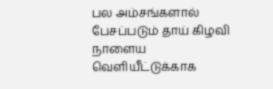பல அம்சங்களால் பேசப்படும் தாய் கிழவி நாளைய வெளியீட்டுக்காக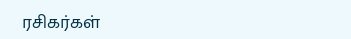ரசிகர்கள்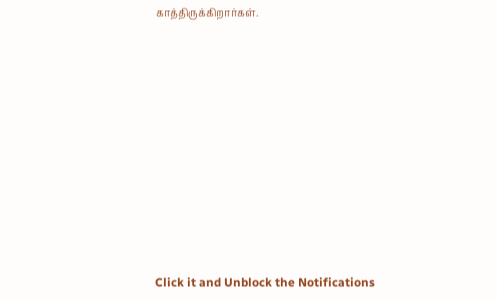காத்திருக்கிறார்கள்.












Click it and Unblock the Notifications